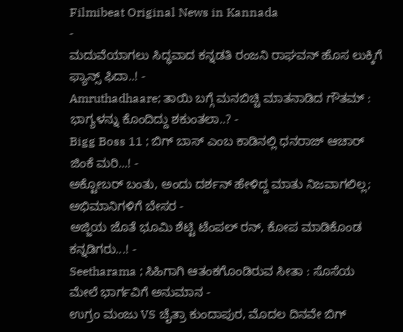Filmibeat Original News in Kannada
-
ಮದುವೆಯಾಗಲು ಸಿದ್ಧವಾದ ಕನ್ನಡತಿ ರಂಜನಿ ರಾಘವನ್ ಹೊಸ ಲುಕ್ಕಿಗೆ ಫ್ಯಾನ್ಸ್ ಫಿದಾ..! -
Amruthadhaare; ತಾಯಿ ಬಗ್ಗೆ ಮನಬಿಚ್ಚಿ ಮಾತನಾಡಿದ ಗೌತಮ್ : ಭಾಗ್ಯಳನ್ನು ಕೊಂದಿದ್ದು ಶಕುಂತಲಾ..? -
Bigg Boss 11 ; ಬಿಗ್ ಬಾಸ್ ಎಂಬ ಕಾಡಿನಲ್ಲಿ ಧನರಾಜ್ ಆಚಾರ್ ಜಿಂಕೆ ಮರಿ...! -
ಅಕ್ಟೋಬರ್ ಬಂತು, ಅಂದು ದರ್ಶನ್ ಹೇಳಿದ್ದ ಮಾತು ನಿಜವಾಗಲಿಲ್ಲ; ಅಭಿಮಾನಿಗಳಿಗೆ ಬೇಸರ -
ಅಜ್ಜಿಯ ಜೊತೆ ಭೂಮಿ ಶೆಟ್ಟಿ ಟೆಂಪಲ್ ರನ್, ಕೋಪ ಮಾಡಿಕೊಂಡ ಕನ್ನಡಿಗರು...! -
Seetharama ; ಸಿಹಿಗಾಗಿ ಆತಂಕಗೊಂಡಿರುವ ಸೀತಾ : ಸೊಸೆಯ ಮೇಲೆ ಭಾರ್ಗವಿಗೆ ಅನುಮಾನ -
ಉಗ್ರಂ ಮಂಜು VS ಚೈತ್ರಾ ಕುಂದಾಪುರ, ಮೊದಲ ದಿನವೇ ಬಿಗ್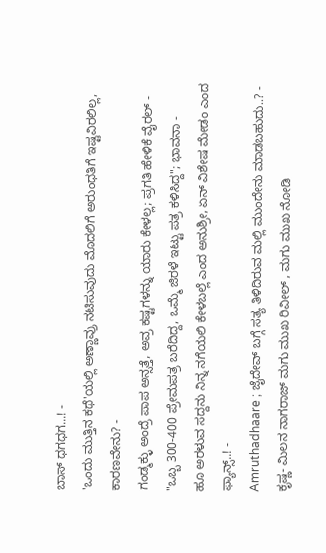ಬಾಸ್ ಧಗಧಗ...! -
'ಒಂದು ಮುತ್ತಿನ ಕಥೆ'ಯಲ್ಲಿ ಅಣ್ಣಾವ್ರು ನಟಿಸುವುದು ಮೊದಲಿಗೆ ಅರುಂಧತಿಗೆ ಇಷ್ಟವಿರಲಿಲ್ಲ, ಕಾರಣವೇನು? -
ಗಂಡ್ಮಕ್ಳು ಅಂದ್ರೆ ಪಾಪ ಅನ್ಸತ್ತೆ, ಅವ್ರ ಕಷ್ಟಗಳನ್ನು ಯಾರು ಕೇಳಲ್ಲ; ಪ್ರಗತಿ ಹೇಳಿಕೆ ವೈರಲ್ -
"ಒಬ್ಬ 300-400 ಪ್ರೇಮಪತ್ರ ಬರೆದಿದ್ದ, ಒಮ್ಮೆ ಜಿರಳೆ ಇಟ್ಟು ಪತ್ರ ಕಳಿಸಿದ್ದ"; ಭಾವನಾ -
ಹೂ ಅರಳುವ ಸದ್ದನು ನಿನ್ನ ನಗೆಯಲಿ ಕೇಳಬಲ್ಲೆ ಎಂದ ಅನುಶ್ರೀ, ಏನ್ ವಿಶೇಷ ಮೇಡಂ ಎಂದ ಫ್ಯಾನ್ಸ್..! -
Amruthadhaare ; ಜೈದೇವ್ ಬಗ್ಗೆ ಸತ್ಯ ತಿಳಿದಿರುವ ಮಲ್ಲಿ ಮುಂದೇನು ಮಾಡಬಹುದು..? -
ಕೃಷ್ಣ- ಮಿಲನ ನಾಗರಾಜ್ ಮಗು ಮುಖ ರಿವೀಲ್ , ಮಗು ಮುಖ ನೋಡಿ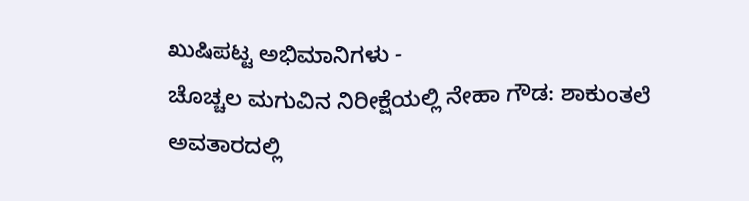ಖುಷಿಪಟ್ಟ ಅಭಿಮಾನಿಗಳು -
ಚೊಚ್ಚಲ ಮಗುವಿನ ನಿರೀಕ್ಷೆಯಲ್ಲಿ ನೇಹಾ ಗೌಡ: ಶಾಕುಂತಲೆ ಅವತಾರದಲ್ಲಿ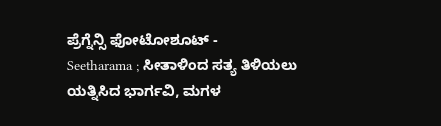ಪ್ರೆಗ್ನೆನ್ಸಿ ಫೋಟೋಶೂಟ್ -
Seetharama ; ಸೀತಾಳಿಂದ ಸತ್ಯ ತಿಳಿಯಲು ಯತ್ನಿಸಿದ ಭಾರ್ಗವಿ, ಮಗಳ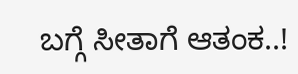ಬಗ್ಗೆ ಸೀತಾಗೆ ಆತಂಕ..!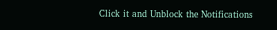Click it and Unblock the Notifications